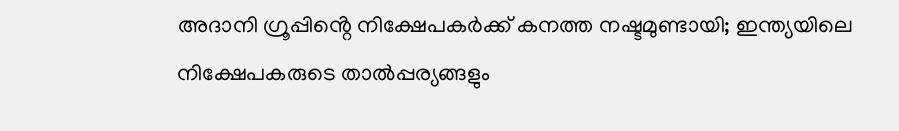അദാനി ഗ്രൂപ്പിൻ്റെ നിക്ഷേപകര്‍ക്ക്‌ കനത്ത നഷ്ടമുണ്ടായി; ഇന്ത്യയിലെ നിക്ഷേപകരുടെ താല്‍പ്പര്യങ്ങളും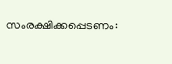സംരക്ഷിക്കപ്പെടണം: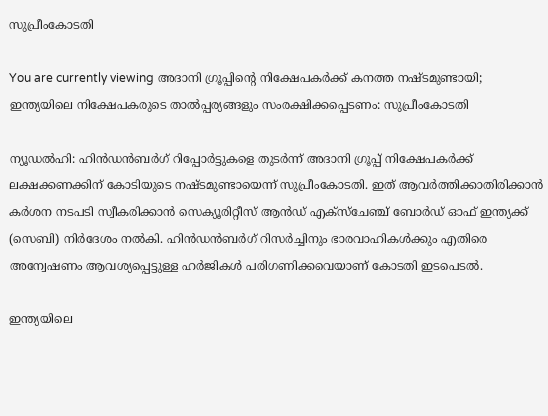സുപ്രീംകോടതി

You are currently viewing അദാനി ഗ്രൂപ്പിൻ്റെ നിക്ഷേപകര്‍ക്ക്‌ കനത്ത നഷ്ടമുണ്ടായി; ഇന്ത്യയിലെ നിക്ഷേപകരുടെ താല്‍പ്പര്യങ്ങളും സംരക്ഷിക്കപ്പെടണം: സുപ്രീംകോടതി

ന്യൂഡല്‍ഹി: ഹിന്‍ഡന്‍ബര്‍ഗ് റിപ്പോര്‍ട്ടുകളെ തുടര്‍ന്ന് അദാനി ഗ്രൂപ്പ് നിക്ഷേപകര്‍ക്ക് ലക്ഷക്കണക്കിന് കോടിയുടെ നഷ്ടമുണ്ടായെന്ന് സുപ്രീംകോടതി. ഇത് ആവര്‍ത്തിക്കാതിരിക്കാന്‍ കര്‍ശന നടപടി സ്വീകരിക്കാന്‍ സെക്യൂരിറ്റീസ് ആന്‍ഡ് എക്സ്ചേഞ്ച് ബോര്‍ഡ് ഓഫ് ഇന്ത്യക്ക് (സെബി) നിര്‍ദേശം നല്‍കി. ഹിന്‍ഡന്‍ബര്‍ഗ് റിസര്‍ച്ചിനും ഭാരവാഹികള്‍ക്കും എതിരെ അന്വേഷണം ആവശ്യപ്പെട്ടുള്ള ഹര്‍ജികള്‍ പരിഗണിക്കവെയാണ് കോടതി ഇടപെടല്‍.

ഇന്ത്യയിലെ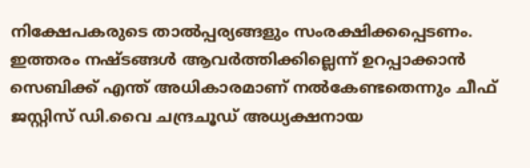നിക്ഷേപകരുടെ താല്‍പ്പര്യങ്ങളും സംരക്ഷിക്കപ്പെടണം. ഇത്തരം നഷ്ടങ്ങള്‍ ആവര്‍ത്തിക്കില്ലെന്ന് ഉറപ്പാക്കാന്‍ സെബിക്ക് എന്ത് അധികാരമാണ് നല്‍കേണ്ടതെന്നും ചീഫ് ജസ്റ്റിസ് ഡി.വൈ ചന്ദ്രചൂഡ് അധ്യക്ഷനായ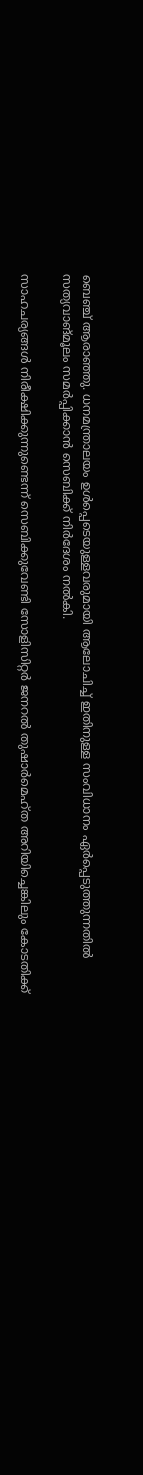ബെഞ്ച് ആരാഞ്ഞു. ധനമന്ത്രാലയം ഉള്‍പ്പെടെയുള്ളവരുമായി ആലോചിച്ച്‌ ഇതിനുള്ള സംവിധാനം ഏര്‍പ്പെടുത്തുന്നതില്‍ സത്യവാങ്മൂലം സമര്‍പ്പിക്കാന്‍ സെബിക്ക് നിര്‍ദേശം നല്‍കി.

സാഹചര്യങ്ങള്‍ നിരീക്ഷിക്കുന്നുണ്ടെന്ന് സെബിക്കുവേണ്ടി സോളിസിറ്റര്‍ ജനറല്‍ തുഷാര്‍മെഹ്ത അറിയിച്ചെങ്കിലും കോടതിക്ക്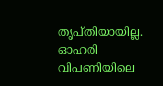തൃപ്തിയായില്ല. ഓഹരി വിപണിയിലെ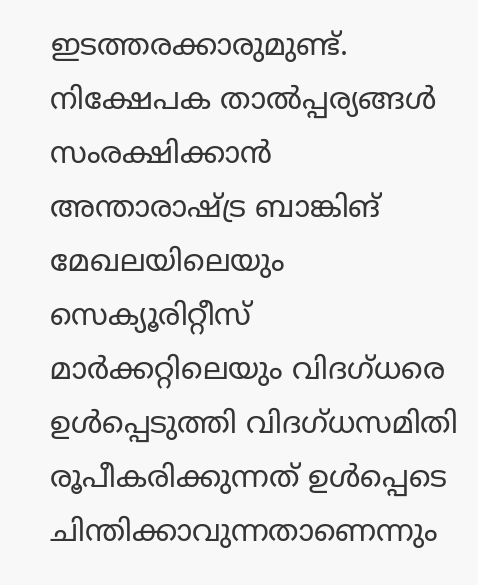ഇടത്തരക്കാരുമുണ്ട്. നിക്ഷേപക താല്‍പ്പര്യങ്ങള്‍ സംരക്ഷിക്കാന്‍ അന്താരാഷ്ട്ര ബാങ്കിങ് മേഖലയിലെയും സെക്യൂരിറ്റീസ് മാര്‍ക്കറ്റിലെയും വിദഗ്ധരെ ഉള്‍പ്പെടുത്തി വിദഗ്ധസമിതി രൂപീകരിക്കുന്നത് ഉള്‍പ്പെടെ ചിന്തിക്കാവുന്നതാണെന്നും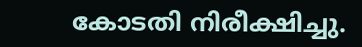കോടതി നിരീക്ഷിച്ചു.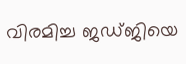വിരമിച്ച ജഡ്ജിയെ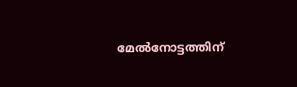മേല്‍നോട്ടത്തിന്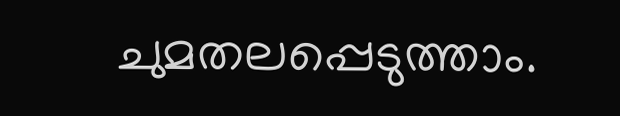ചുമതലപ്പെടുത്താം.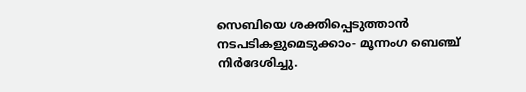സെബിയെ ശക്തിപ്പെടുത്താന്‍ നടപടികളുമെടുക്കാം- മൂന്നംഗ ബെഞ്ച് നിര്‍ദേശിച്ചു.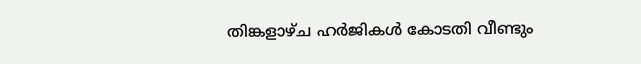തിങ്കളാഴ്‌ച ഹര്‍ജികള്‍ കോടതി വീണ്ടും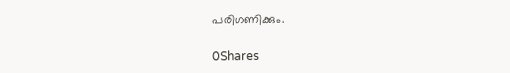പരിഗണിക്കും.

0Shares